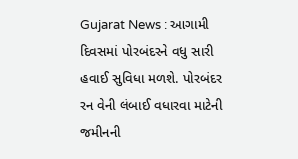Gujarat News : આગામી દિવસમાં પોરબંદરને વધુ સારી હવાઈ સુવિધા મળશે. પોરબંદર રન વેની લંબાઈ વધારવા માટેની જમીનની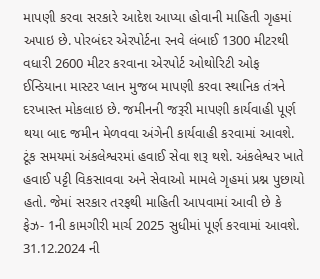માપણી કરવા સરકારે આદેશ આપ્યા હોવાની માહિતી ગૃહમાં અપાઇ છે. પોરબંદર એરપોર્ટના રનવે લંબાઈ 1300 મીટરથી વધારી 2600 મીટર કરવાના એરપોર્ટ ઓથોરિટી ઓફ ઈન્ડિયાના માસ્ટર પ્લાન મુજબ માપણી કરવા સ્થાનિક તંત્રને દરખાસ્ત મોકલાઇ છે. જમીનની જરૂરી માપણી કાર્યવાહી પૂર્ણ થયા બાદ જમીન મેળવવા અંગેની કાર્યવાહી કરવામાં આવશે.
ટૂંક સમયમાં અંકલેશ્વરમાં હવાઈ સેવા શરૂ થશે. અંકલેશ્વર ખાતે હવાઈ પટ્ટી વિકસાવવા અને સેવાઓ મામલે ગૃહમાં પ્રશ્ન પુછાયો હતો. જેમાં સરકાર તરફથી માહિતી આપવામાં આવી છે કે ફેઝ- 1ની કામગીરી માર્ચ 2025 સુધીમાં પૂર્ણ કરવામાં આવશે.
31.12.2024 ની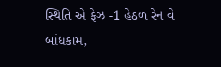સ્થિતિ એ ફેઝ -1 હેઠળ રેન વે બાંધકામ,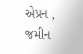એપ્રન , જમીન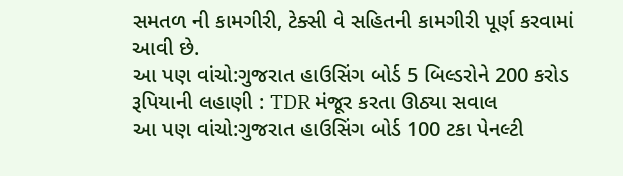સમતળ ની કામગીરી, ટેક્સી વે સહિતની કામગીરી પૂર્ણ કરવામાં આવી છે.
આ પણ વાંચો:ગુજરાત હાઉસિંગ બોર્ડ 5 બિલ્ડરોને 200 કરોડ રૂપિયાની લહાણી : TDR મંજૂર કરતા ઊઠ્યા સવાલ
આ પણ વાંચો:ગુજરાત હાઉસિંગ બોર્ડ 100 ટકા પેનલ્ટી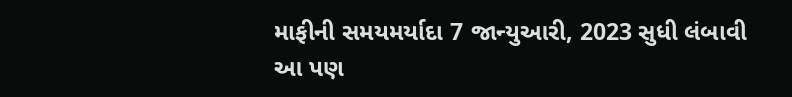માફીની સમયમર્યાદા 7 જાન્યુઆરી, 2023 સુધી લંબાવી
આ પણ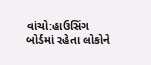વાંચો:હાઉસિંગ બોર્ડમાં રહેતા લોકોને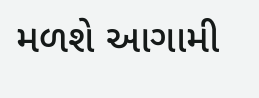મળશે આગામી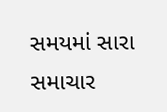સમયમાં સારા સમાચાર